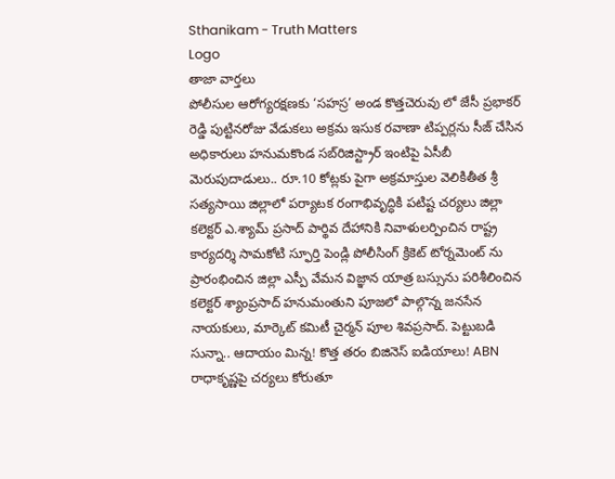Sthanikam - Truth Matters
Logo
తాజా వార్తలు
పోలీసుల ఆరోగ్యరక్షణకు ‘సహస్ర’ అండ కొత్తచెరువు లో జేసీ ప్రభాకర్ రెడ్డి పుట్టినరోజు వేడుకలు అక్రమ ఇసుక రవాణా టిప్పర్లను సీజ్ చేసిన అధికారులు హనుమకొండ సబ్‌రిజిస్ట్రార్ ఇంటిపై ఏసీబీ మెరుపుదాడులు.. రూ.10 కోట్లకు పైగా అక్రమాస్తుల వెలికితీత శ్రీ సత్యసాయి జిల్లాలో పర్యాటక రంగాభివృద్ధికి పటిష్ట చర్యలు జిల్లా కలెక్టర్ ఎ.శ్యామ్ ప్రసాద్ పార్థివ దేహానికి నివాళులర్పించిన రాష్ట్ర కార్యదర్శి సామకోటి స్ఫూర్తి పెండ్లి పోలీసింగ్ క్రికెట్ టోర్నమెంట్ ను ప్రారంభించిన జిల్లా ఎస్పీ వేమన విజ్ఞాన యాత్ర బస్సును పరిశీలించిన కలెక్టర్ శ్యాంప్రసాద్ హనుమంతుని పూజలో పాల్గొన్న జనసేన నాయకులు, మార్కెట్ కమిటీ చైర్మన్ పూల శివప్రసాద్. పెట్టుబడి సున్నా.. ఆదాయం మిన్న! కొత్త తరం బిజినెస్ ఐడియాలు! ABN రాధాకృష్ణపై చర్యలు కోరుతూ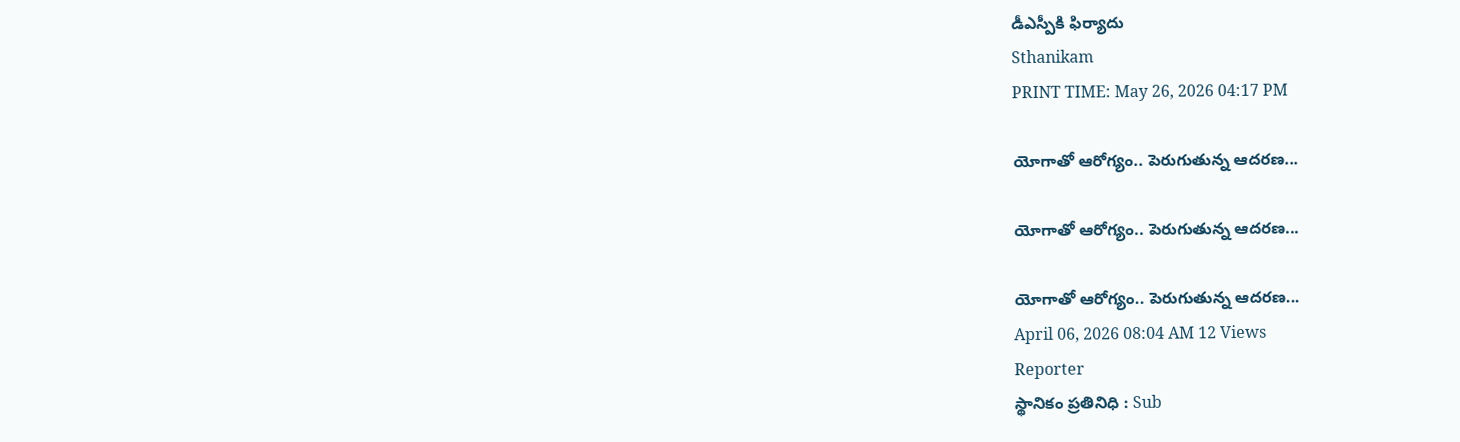డీఎస్పీకి ఫిర్యాదు
Sthanikam
PRINT TIME: May 26, 2026 04:17 PM

యోగాతో ఆరోగ్యం.. పెరుగుతున్న ఆదరణ...

యోగాతో ఆరోగ్యం.. పెరుగుతున్న ఆదరణ...

యోగాతో ఆరోగ్యం.. పెరుగుతున్న ఆదరణ...
April 06, 2026 08:04 AM 12 Views
Reporter
స్థానికం ప్రతినిధి : Sub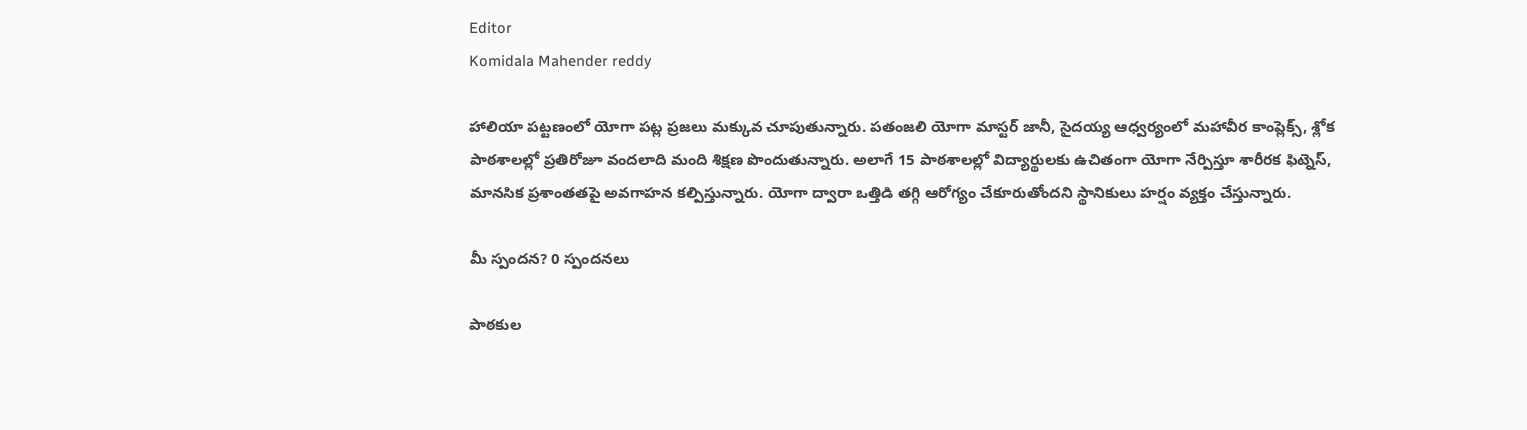Editor
Komidala Mahender reddy

హాలియా పట్టణంలో యోగా పట్ల ప్రజలు మక్కువ చూపుతున్నారు. పతంజలి యోగా మాస్టర్ జానీ, సైదయ్య ఆధ్వర్యంలో మహావీర కాంప్లెక్స్, శ్లోక పాఠశాలల్లో ప్రతిరోజూ వందలాది మంది శిక్షణ పొందుతున్నారు. అలాగే 15 పాఠశాలల్లో విద్యార్థులకు ఉచితంగా యోగా నేర్పిస్తూ శారీరక ఫిట్నెస్, మానసిక ప్రశాంతతపై అవగాహన కల్పిస్తున్నారు. యోగా ద్వారా ఒత్తిడి తగ్గి ఆరోగ్యం చేకూరుతోందని స్థానికులు హర్షం వ్యక్తం చేస్తున్నారు.

మీ స్పందన? 0 స్పందనలు

పాఠకుల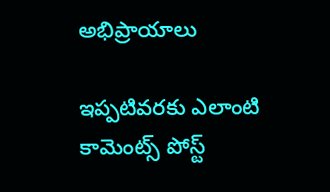అభిప్రాయాలు

ఇప్పటివరకు ఎలాంటి కామెంట్స్ పోస్ట్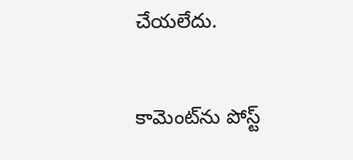చేయలేదు.


కామెంట్‌ను పోస్ట్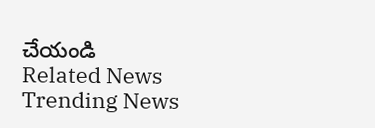చేయండి
Related News
Trending News